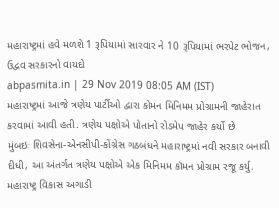મહારાષ્ટ્રમાં હવે મળશે 1 રૂપિયામાં સારવાર ને 10 રૂપિયામાં ભરપેટ ભોજન, ઉદ્વવ સરકારનો વાયદો
abpasmita.in | 29 Nov 2019 08:05 AM (IST)
મહારાષ્ટ્રમાં આજે ત્રણેય પાર્ટીઓ દ્વારા કોમન મિનિમમ પ્રોગ્રામની જાહેરાત કરવામાં આવી હતી. ત્રણેય પક્ષોએ પોતાનો રોડમેપ જાહેર કર્યો છે
મુંબઇઃ શિવસેના-એનસીપી-કોંગ્રેસ ગઠબંધને મહારાષ્ટ્રમાં નવી સરકાર બનાવી દીધી, આ અંતર્ગત ત્રણેય પક્ષોએ એક મિનિમમ કૉમન પ્રોગ્રામ રજૂ કર્યુ. મહારાષ્ટ્ર વિકાસ અગાડી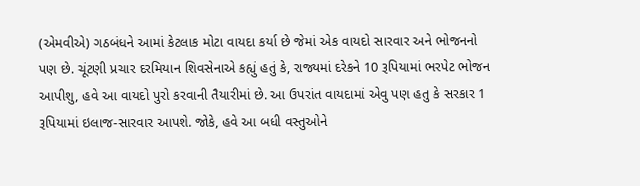(એમવીએ) ગઠબંધને આમાં કેટલાક મોટા વાયદા કર્યા છે જેમાં એક વાયદો સારવાર અને ભોજનનો પણ છે. ચૂંટણી પ્રચાર દરમિયાન શિવસેનાએ કહ્યું હતું કે, રાજ્યમાં દરેકને 10 રૂપિયામાં ભરપેટ ભોજન આપીશુ, હવે આ વાયદો પુરો કરવાની તૈયારીમાં છે. આ ઉપરાંત વાયદામાં એવુ પણ હતુ કે સરકાર 1 રૂપિયામાં ઇલાજ-સારવાર આપશે. જોકે, હવે આ બધી વસ્તુઓને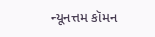ન્યૂનત્તમ કૉમન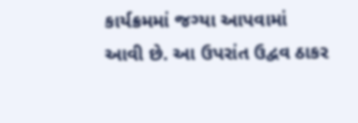કાર્યક્રમમાં જગ્યા આપવામાં આવી છે. આ ઉપરાંત ઉદ્વવ ઠાકર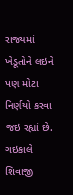રાજ્યમાં ખેડૂતોને લઇને પણ મોટા નિર્ણયો કરવા જઇ રહ્યાં છે. ગઇકાલે શિવાજી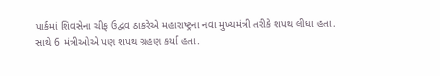પાર્કમાં શિવસેના ચીફ ઉદ્વવ ઠાકરેએ મહારાષ્ટ્રના નવા મુખ્યમંત્રી તરીકે શપથ લીધા હતા. સાથે 6 મંત્રીઓએ પણ શપથ ગ્રહણ કર્યા હતા.